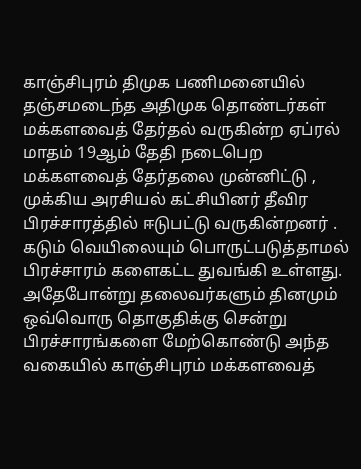காஞ்சிபுரம் திமுக பணிமனையில் தஞ்சமடைந்த அதிமுக தொண்டர்கள்
மக்களவைத் தேர்தல் வருகின்ற ஏப்ரல் மாதம் 19ஆம் தேதி நடைபெற மக்களவைத் தேர்தலை முன்னிட்டு , முக்கிய அரசியல் கட்சியினர் தீவிர பிரச்சாரத்தில் ஈடுபட்டு வருகின்றனர் . கடும் வெயிலையும் பொருட்படுத்தாமல் பிரச்சாரம் களைகட்ட துவங்கி உள்ளது. அதேபோன்று தலைவர்களும் தினமும் ஒவ்வொரு தொகுதிக்கு சென்று பிரச்சாரங்களை மேற்கொண்டு அந்த வகையில் காஞ்சிபுரம் மக்களவைத்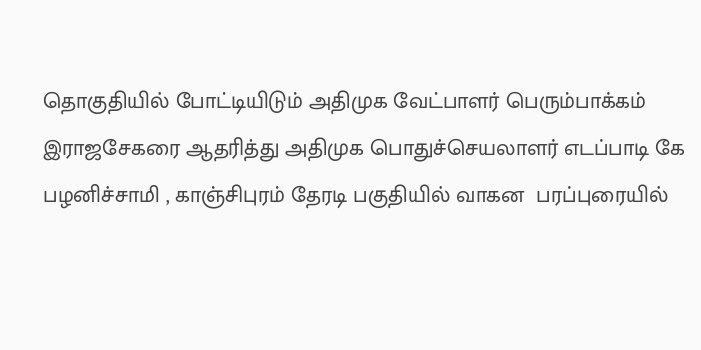தொகுதியில் போட்டியிடும் அதிமுக வேட்பாளர் பெரும்பாக்கம் இராஜசேகரை ஆதரித்து அதிமுக பொதுச்செயலாளர் எடப்பாடி கே பழனிச்சாமி , காஞ்சிபுரம் தேரடி பகுதியில் வாகன  பரப்புரையில்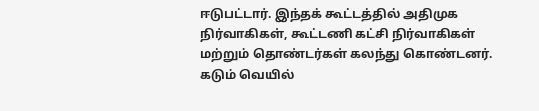ஈடுபட்டார். இந்தக் கூட்டத்தில் அதிமுக நிர்வாகிகள், கூட்டணி கட்சி நிர்வாகிகள் மற்றும் தொண்டர்கள் கலந்து கொண்டனர்.
கடும் வெயில்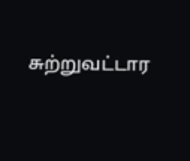சுற்றுவட்டார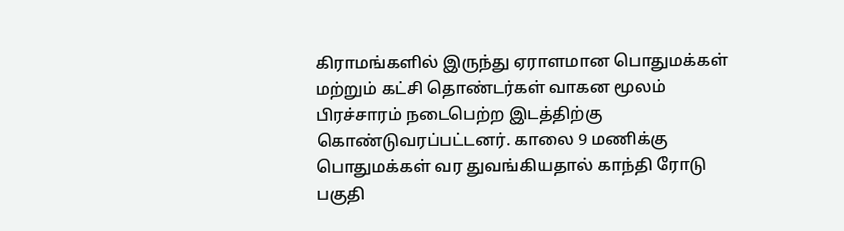கிராமங்களில் இருந்து ஏராளமான பொதுமக்கள் மற்றும் கட்சி தொண்டர்கள் வாகன மூலம் பிரச்சாரம் நடைபெற்ற இடத்திற்கு கொண்டுவரப்பட்டனர். காலை 9 மணிக்கு பொதுமக்கள் வர துவங்கியதால் காந்தி ரோடு பகுதி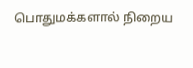பொதுமக்களால் நிறைய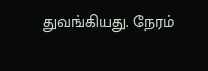துவங்கியது. நேரம்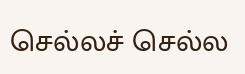செல்லச் செல்ல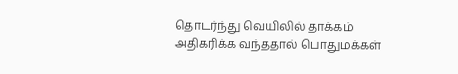தொடர்ந்து வெயிலில் தாக்கம் அதிகரிக்க வந்ததால் பொதுமக்கள்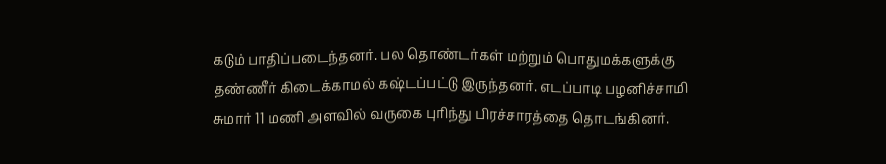கடும் பாதிப்படைந்தனர். பல தொண்டர்கள் மற்றும் பொதுமக்களுக்கு தண்ணீர் கிடைக்காமல் கஷ்டப்பட்டு இருந்தனர். எடப்பாடி பழனிச்சாமி சுமார் 11 மணி அளவில் வருகை புரிந்து பிரச்சாரத்தை தொடங்கினர்.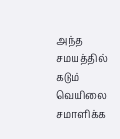அந்த சமயத்தில் கடும் வெயிலை சமாளிக்க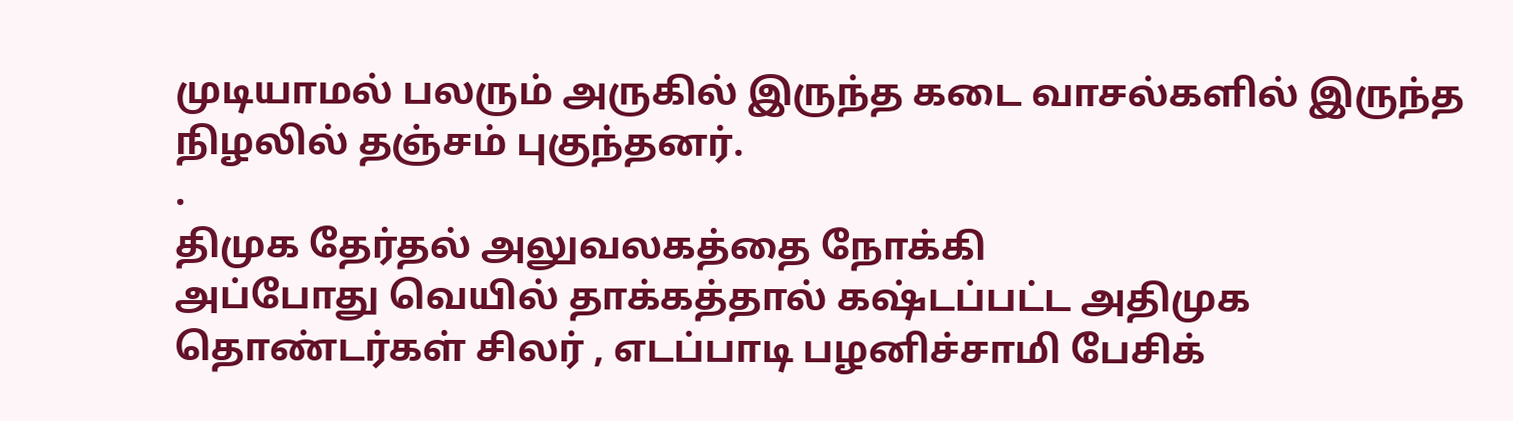முடியாமல் பலரும் அருகில் இருந்த கடை வாசல்களில் இருந்த நிழலில் தஞ்சம் புகுந்தனர்.
.
திமுக தேர்தல் அலுவலகத்தை நோக்கி
அப்போது வெயில் தாக்கத்தால் கஷ்டப்பட்ட அதிமுக தொண்டர்கள் சிலர் , எடப்பாடி பழனிச்சாமி பேசிக்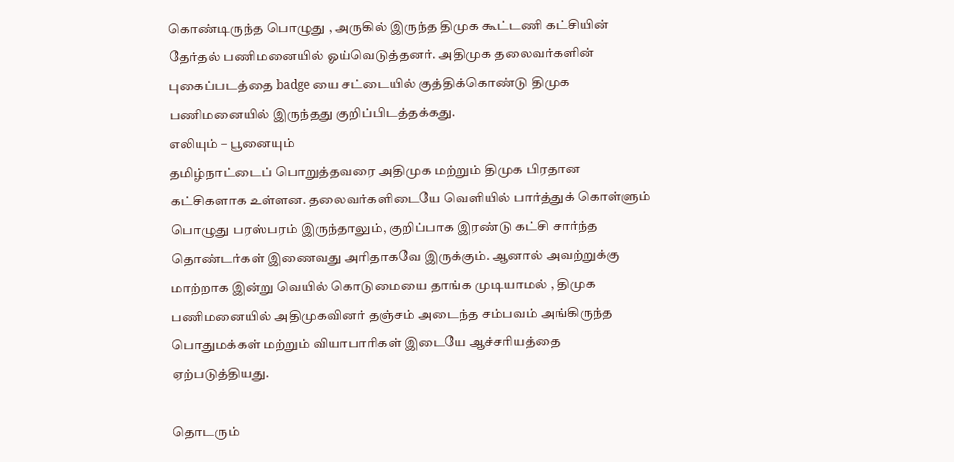கொண்டிருந்த பொழுது , அருகில் இருந்த திமுக கூட்டணி கட்சியின் தேர்தல் பணிமனையில் ஓய்வெடுத்தனர். அதிமுக தலைவர்களின் புகைப்படத்தை badge யை சட்டையில் குத்திக்கொண்டு திமுக பணிமனையில் இருந்தது குறிப்பிடத்தக்கது.
எலியும் – பூனையும்
தமிழ்நாட்டைப் பொறுத்தவரை அதிமுக மற்றும் திமுக பிரதான கட்சிகளாக உள்ளன. தலைவர்களிடையே வெளியில் பார்த்துக் கொள்ளும் பொழுது பரஸ்பரம் இருந்தாலும், குறிப்பாக இரண்டு கட்சி சார்ந்த தொண்டர்கள் இணைவது அரிதாகவே இருக்கும். ஆனால் அவற்றுக்கு மாற்றாக இன்று வெயில் கொடுமையை தாங்க முடியாமல் , திமுக பணிமனையில் அதிமுகவினர் தஞ்சம் அடைந்த சம்பவம் அங்கிருந்த பொதுமக்கள் மற்றும் வியாபாரிகள் இடையே ஆச்சரியத்தை ஏற்படுத்தியது.

தொடரும்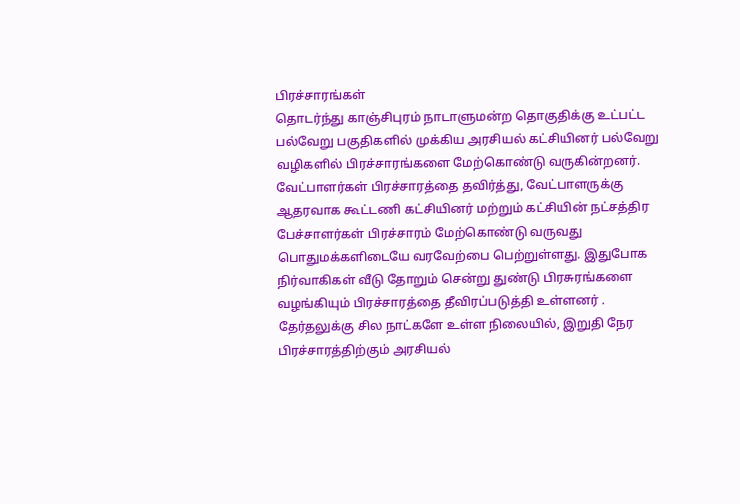பிரச்சாரங்கள்
தொடர்ந்து காஞ்சிபுரம் நாடாளுமன்ற தொகுதிக்கு உட்பட்ட பல்வேறு பகுதிகளில் முக்கிய அரசியல் கட்சியினர் பல்வேறு வழிகளில் பிரச்சாரங்களை மேற்கொண்டு வருகின்றனர். வேட்பாளர்கள் பிரச்சாரத்தை தவிர்த்து, வேட்பாளருக்கு ஆதரவாக கூட்டணி கட்சியினர் மற்றும் கட்சியின் நட்சத்திர பேச்சாளர்கள் பிரச்சாரம் மேற்கொண்டு வருவது பொதுமக்களிடையே வரவேற்பை பெற்றுள்ளது. இதுபோக நிர்வாகிகள் வீடு தோறும் சென்று துண்டு பிரசுரங்களை வழங்கியும் பிரச்சாரத்தை தீவிரப்படுத்தி உள்ளனர் .
தேர்தலுக்கு சில நாட்களே உள்ள நிலையில், இறுதி நேர பிரச்சாரத்திற்கும் அரசியல்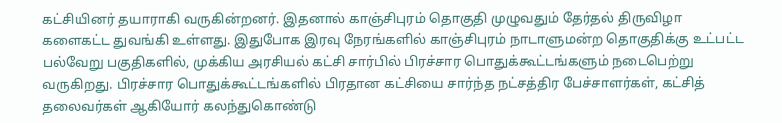கட்சியினர் தயாராகி வருகின்றனர். இதனால் காஞ்சிபுரம் தொகுதி முழுவதும் தேர்தல் திருவிழா களைகட்ட துவங்கி உள்ளது. இதுபோக இரவு நேரங்களில் காஞ்சிபுரம் நாடாளுமன்ற தொகுதிக்கு உட்பட்ட பல்வேறு பகுதிகளில், முக்கிய அரசியல் கட்சி சார்பில் பிரச்சார பொதுக்கூட்டங்களும் நடைபெற்று வருகிறது. பிரச்சார பொதுக்கூட்டங்களில் பிரதான கட்சியை சார்ந்த நட்சத்திர பேச்சாளர்கள், கட்சித் தலைவர்கள் ஆகியோர் கலந்துகொண்டு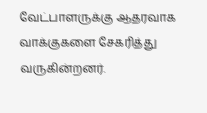வேட்பாளருக்கு ஆதரவாக வாக்குகளை சேகரித்து வருகின்றனர்.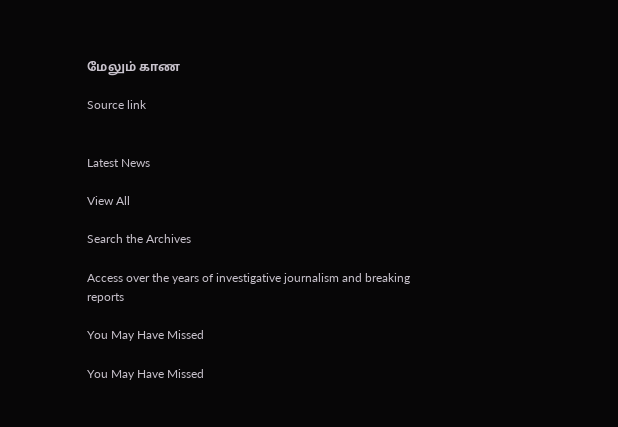மேலும் காண

Source link


Latest News

View All

Search the Archives

Access over the years of investigative journalism and breaking reports

You May Have Missed

You May Have Missed